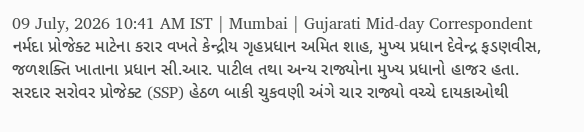09 July, 2026 10:41 AM IST | Mumbai | Gujarati Mid-day Correspondent
નર્મદા પ્રોજેક્ટ માટેના કરાર વખતે કેન્દ્રીય ગૃહપ્રધાન અમિત શાહ, મુખ્ય પ્રધાન દેવેન્દ્ર ફડણવીસ, જળશક્તિ ખાતાના પ્રધાન સી.આર. પાટીલ તથા અન્ય રાજ્યોના મુખ્ય પ્રધાનો હાજર હતા.
સરદાર સરોવર પ્રોજેક્ટ (SSP) હેઠળ બાકી ચુકવણી અંગે ચાર રાજ્યો વચ્ચે દાયકાઓથી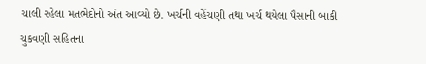ચાલી રહેલા મતભેદોનો અંત આવ્યો છે. ખર્ચની વહેંચણી તથા ખર્ચ થયેલા પૈસાની બાકી ચુકવણી સહિતના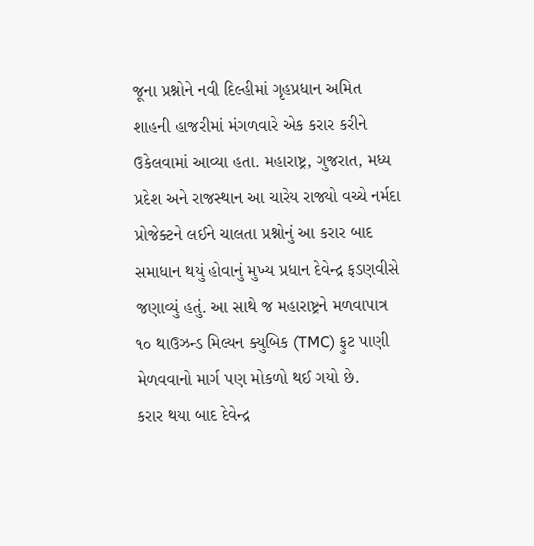જૂના પ્રશ્નોને નવી દિલ્હીમાં ગૃહપ્રધાન અમિત શાહની હાજરીમાં મંગળવારે એક કરાર કરીને ઉકેલવામાં આવ્યા હતા. મહારાષ્ટ્ર, ગુજરાત, મધ્ય પ્રદેશ અને રાજસ્થાન આ ચારેય રાજ્યો વચ્ચે નર્મદા પ્રોજેક્ટને લઈને ચાલતા પ્રશ્નોનું આ કરાર બાદ સમાધાન થયું હોવાનું મુખ્ય પ્રધાન દેવેન્દ્ર ફડણવીસે જણાવ્યું હતું. આ સાથે જ મહારાષ્ટ્રને મળવાપાત્ર ૧૦ થાઉઝન્ડ મિલ્યન ક્યુબિક (TMC) ફુટ પાણી મેળવવાનો માર્ગ પણ મોકળો થઈ ગયો છે.
કરાર થયા બાદ દેવેન્દ્ર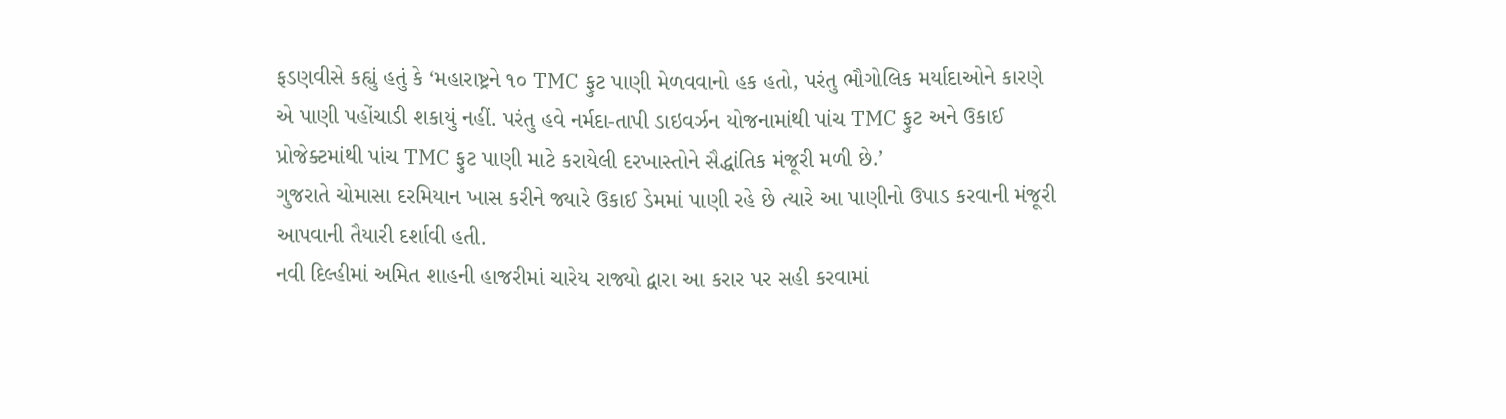ફડણવીસે કહ્યું હતું કે ‘મહારાષ્ટ્રને ૧૦ TMC ફુટ પાણી મેળવવાનો હક હતો, પરંતુ ભૌગોલિક મર્યાદાઓને કારણે એ પાણી પહોંચાડી શકાયું નહીં. પરંતુ હવે નર્મદા-તાપી ડાઇવર્ઝન યોજનામાંથી પાંચ TMC ફુટ અને ઉકાઈ પ્રોજેક્ટમાંથી પાંચ TMC ફુટ પાણી માટે કરાયેલી દરખાસ્તોને સૈદ્ધાંતિક મંજૂરી મળી છે.’
ગુજરાતે ચોમાસા દરમિયાન ખાસ કરીને જ્યારે ઉકાઈ ડેમમાં પાણી રહે છે ત્યારે આ પાણીનો ઉપાડ કરવાની મંજૂરી આપવાની તૈયારી દર્શાવી હતી.
નવી દિલ્હીમાં અમિત શાહની હાજરીમાં ચારેય રાજ્યો દ્વારા આ કરાર પર સહી કરવામાં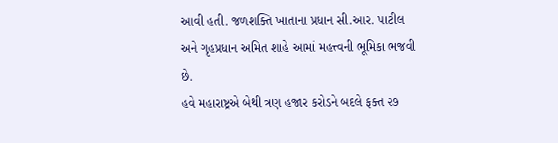આવી હતી. જળશક્તિ ખાતાના પ્રધાન સી.આર. પાટીલ અને ગૃહપ્રધાન અમિત શાહે આમાં મહત્ત્વની ભૂમિકા ભજવી છે.
હવે મહારાષ્ટ્રએ બેથી ત્રણ હજાર કરોડને બદલે ફક્ત ૨૭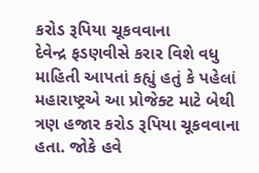કરોડ રૂપિયા ચૂકવવાના
દેવેન્દ્ર ફડણવીસે કરાર વિશે વધુ માહિતી આપતાં કહ્યું હતું કે પહેલાં મહારાષ્ટ્રએ આ પ્રોજેક્ટ માટે બેથી ત્રણ હજાર કરોડ રૂપિયા ચૂકવવાના હતા. જોકે હવે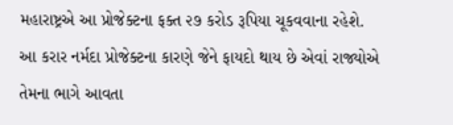મહારાષ્ટ્રએ આ પ્રોજેક્ટના ફક્ત ૨૭ કરોડ રૂપિયા ચૂકવવાના રહેશે. આ કરાર નર્મદા પ્રોજેક્ટના કારણે જેને ફાયદો થાય છે એવાં રાજ્યોએ તેમના ભાગે આવતા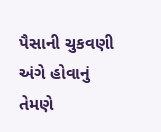પૈસાની ચુકવણી અંગે હોવાનું તેમણે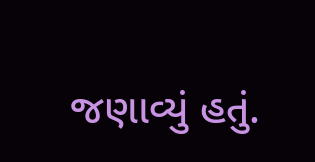જણાવ્યું હતું.